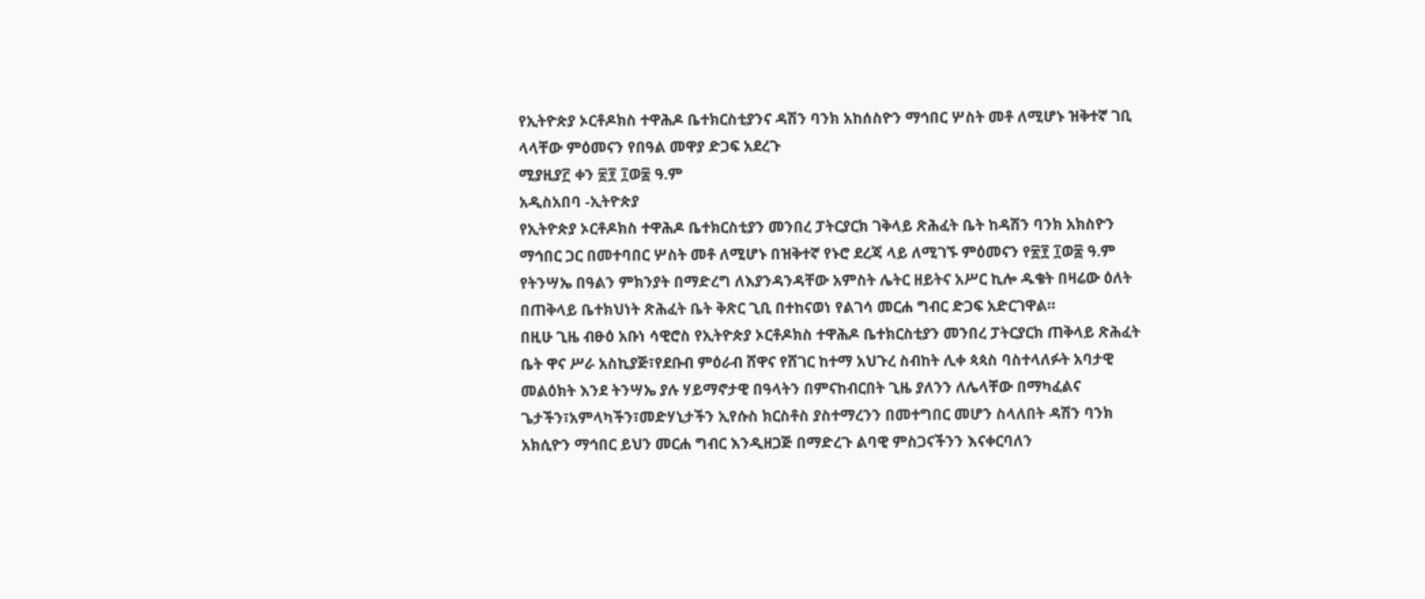የኢትዮጵያ ኦርቶዶክስ ተዋሕዶ ቤተክርስቲያንና ዳሽን ባንክ አከሰስዮን ማኅበር ሦስት መቶ ለሚሆኑ ዝቅተኛ ገቢ ላላቸው ምዕመናን የበዓል መዋያ ድጋፍ አደረጉ
ሚያዚያ፫ ቀን ፳፻ ፲ወ፰ ዓ.ም
አዲስአበባ -ኢትዮጵያ
የኢትዮጵያ ኦርቶዶክስ ተዋሕዶ ቤተክርስቲያን መንበረ ፓትርያርክ ገቅላይ ጽሕፈት ቤት ከዳሽን ባንክ አክስዮን ማኅበር ጋር በመተባበር ሦስት መቶ ለሚሆኑ በዝቅተኛ የኑሮ ደረጃ ላይ ለሚገኙ ምዕመናን የ፳፻ ፲ወ፰ ዓ.ም የትንሣኤ በዓልን ምክንያት በማድረግ ለእያንዳንዳቸው አምስት ሌትር ዘይትና አሥር ኪሎ ዱቄት በዛሬው ዕለት በጠቅላይ ቤተክህነት ጽሕፈት ቤት ቅጽር ጊቢ በተከናወነ የልገሳ መርሐ ግብር ድጋፍ አድርገዋል።
በዚሁ ጊዜ ብፁዕ አቡነ ሳዊሮስ የኢትዮጵያ ኦርቶዶክስ ተዋሕዶ ቤተክርስቲያን መንበረ ፓትርያርክ ጠቅላይ ጽሕፈት ቤት ዋና ሥራ አስኪያጅ፣የደቡብ ምዕራብ ሸዋና የሸገር ከተማ አህጉረ ስብከት ሊቀ ጳጳስ ባስተላለፉት አባታዊ መልዕክት እንደ ትንሣኤ ያሉ ሃይማኖታዊ በዓላትን በምናከብርበት ጊዜ ያለንን ለሌላቸው በማካፈልና ጌታችን፣አምላካችን፣መድሃኒታችን ኢየሱስ ክርስቶስ ያስተማረንን በመተግበር መሆን ስላለበት ዳሽን ባንክ አክሲዮን ማኅበር ይህን መርሐ ግብር እንዲዘጋጅ በማድረጉ ልባዊ ምስጋናችንን እናቀርባለን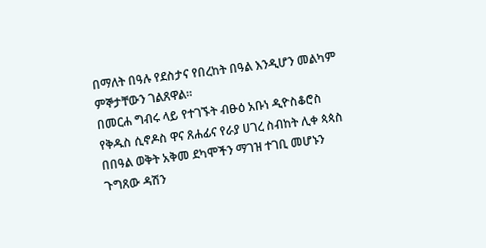በማለት በዓሉ የደስታና የበረከት በዓል እንዲሆን መልካም ምኞታቸውን ገልጸዋል።
በመርሐ ግብሩ ላይ የተገኙት ብፁዕ አቡነ ዲዮስቆሮስ የቅዱስ ሲኖዶስ ዋና ጸሐፊና የራያ ሀገረ ስብከት ሊቀ ጳጳስ በበዓል ወቅት አቅመ ደካሞችን ማገዝ ተገቢ መሆኑን ጉግጸው ዳሽን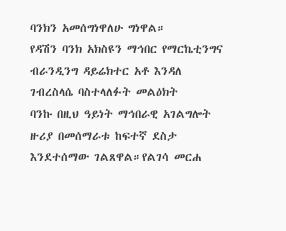ባንክን አመሰግነዋለሁ ግነዋል።
የዳሽን ባንክ አክስዩን ማኅበር የማርኬቲንግና ብራንዲንግ ዳይሬክተር አቶ እንዳለ ገብረስላሴ ባስተላለፉት መልዕክት
ባንኩ በዚህ ዓይነት ማኅበራዊ አገልግሎት ዙሪያ በመሰማራቱ ከፍተኛ ደስታ እንደተሰማው ገልጸዋል።የልገሳ መርሐ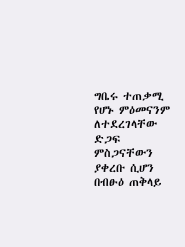ግቤሩ ተጠቃሚ የሆኑ ምዕመናንም ለተደረገላቸው ድጋፍ ምስጋናቸውን ያቀረቡ ሲሆን በብፁዕ ጠቅላይ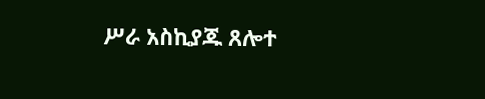ሥራ አስኪያጁ ጸሎተ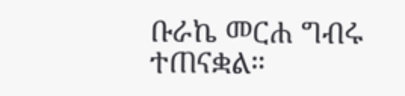ቡራኬ መርሐ ግብሩ ተጠናቋል።